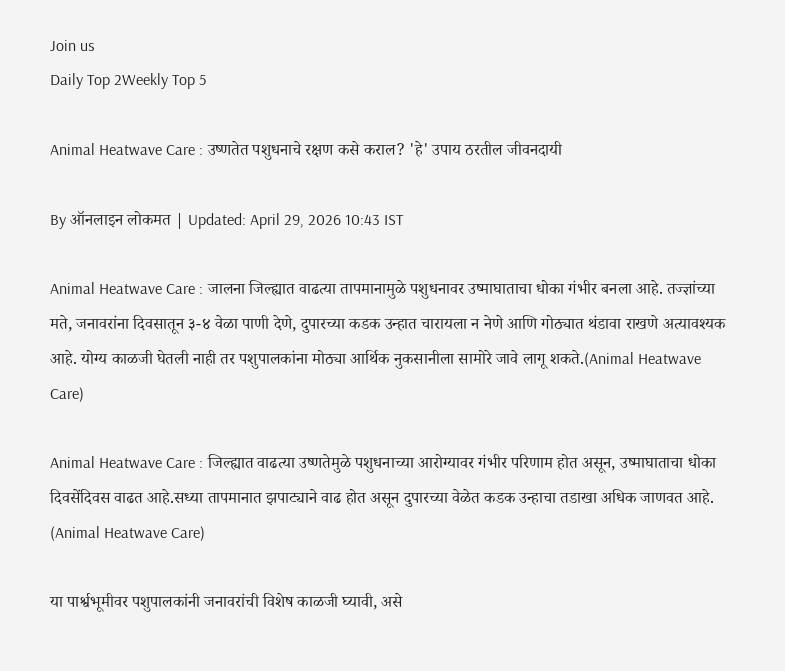Join us
Daily Top 2Weekly Top 5

Animal Heatwave Care : उष्णतेत पशुधनाचे रक्षण कसे कराल? 'हे' उपाय ठरतील जीवनदायी

By ऑनलाइन लोकमत | Updated: April 29, 2026 10:43 IST

Animal Heatwave Care : जालना जिल्ह्यात वाढत्या तापमानामुळे पशुधनावर उष्माघाताचा धोका गंभीर बनला आहे. तज्ज्ञांच्या मते, जनावरांना दिवसातून ३-४ वेळा पाणी देणे, दुपारच्या कडक उन्हात चारायला न नेणे आणि गोठ्यात थंडावा राखणे अत्यावश्यक आहे. योग्य काळजी घेतली नाही तर पशुपालकांना मोठ्या आर्थिक नुकसानीला सामोरे जावे लागू शकते.(Animal Heatwave Care)

Animal Heatwave Care : जिल्ह्यात वाढत्या उष्णतेमुळे पशुधनाच्या आरोग्यावर गंभीर परिणाम होत असून, उष्माघाताचा धोका दिवसेंदिवस वाढत आहे.सध्या तापमानात झपाट्याने वाढ होत असून दुपारच्या वेळेत कडक उन्हाचा तडाखा अधिक जाणवत आहे. (Animal Heatwave Care)

या पार्श्वभूमीवर पशुपालकांनी जनावरांची विशेष काळजी घ्यावी, असे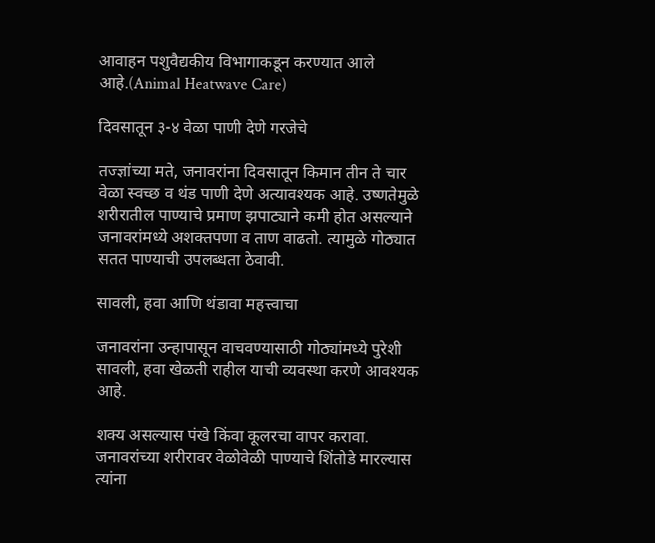आवाहन पशुवैद्यकीय विभागाकडून करण्यात आले आहे.(Animal Heatwave Care)

दिवसातून ३-४ वेळा पाणी देणे गरजेचे

तज्ज्ञांच्या मते, जनावरांना दिवसातून किमान तीन ते चार वेळा स्वच्छ व थंड पाणी देणे अत्यावश्यक आहे. उष्णतेमुळे शरीरातील पाण्याचे प्रमाण झपाट्याने कमी होत असल्याने जनावरांमध्ये अशक्तपणा व ताण वाढतो. त्यामुळे गोठ्यात सतत पाण्याची उपलब्धता ठेवावी.

सावली, हवा आणि थंडावा महत्त्वाचा

जनावरांना उन्हापासून वाचवण्यासाठी गोठ्यांमध्ये पुरेशी सावली, हवा खेळती राहील याची व्यवस्था करणे आवश्यक आहे.

शक्य असल्यास पंखे किंवा कूलरचा वापर करावा. जनावरांच्या शरीरावर वेळोवेळी पाण्याचे शिंतोडे मारल्यास त्यांना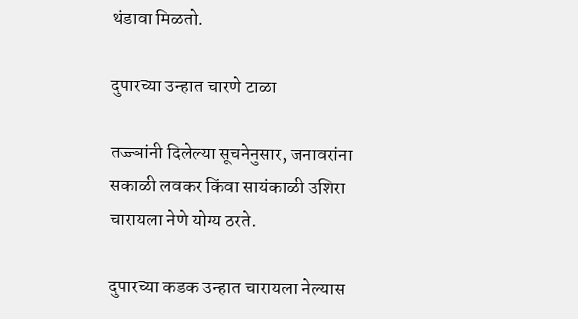थंडावा मिळतो.

दुपारच्या उन्हात चारणे टाळा

तज्ज्ञांनी दिलेल्या सूचनेनुसार, जनावरांना सकाळी लवकर किंवा सायंकाळी उशिरा चारायला नेणे योग्य ठरते.

दुपारच्या कडक उन्हात चारायला नेल्यास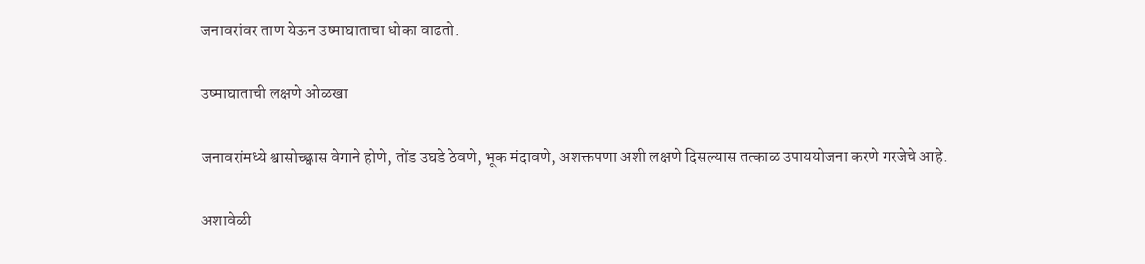जनावरांवर ताण येऊन उष्माघाताचा धोका वाढतो.

उष्माघाताची लक्षणे ओळखा

जनावरांमध्ये श्वासोच्छ्वास वेगाने होणे, तोंड उघडे ठेवणे, भूक मंदावणे, अशक्तपणा अशी लक्षणे दिसल्यास तत्काळ उपाययोजना करणे गरजेचे आहे.

अशावेळी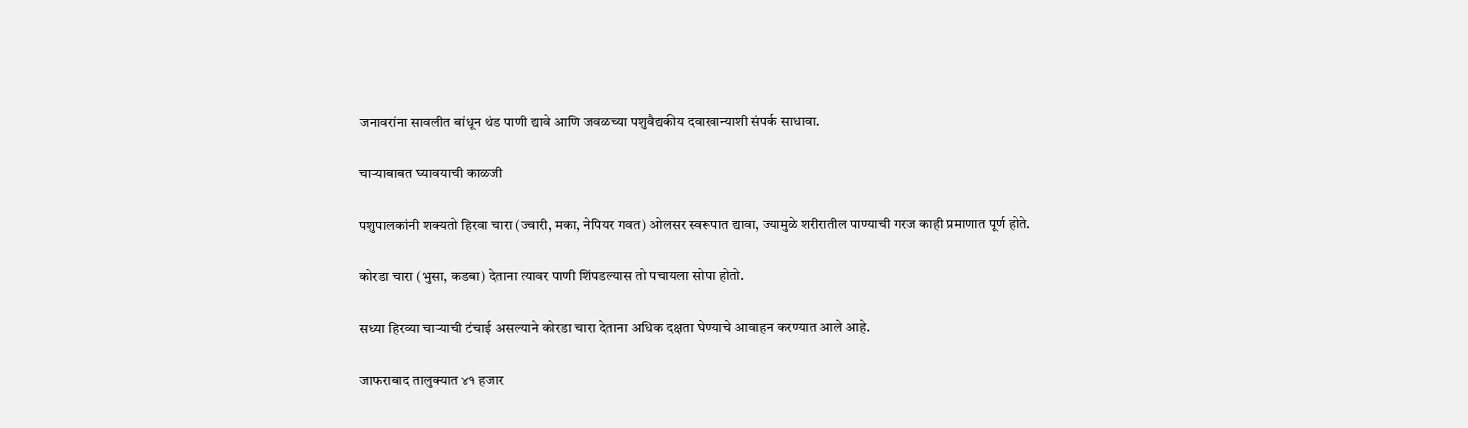जनावरांना सावलीत बांधून थंड पाणी द्यावे आणि जवळच्या पशुवैद्यकीय दवाखान्याशी संपर्क साधावा.

चाऱ्याबाबत घ्यावयाची काळजी

पशुपालकांनी शक्यतो हिरवा चारा (ज्वारी, मका, नेपियर गवत) ओलसर स्वरूपात द्यावा, ज्यामुळे शरीरातील पाण्याची गरज काही प्रमाणात पूर्ण होते.

कोरडा चारा (भुसा, कडबा) देताना त्यावर पाणी शिंपडल्यास तो पचायला सोपा होतो.

सध्या हिरव्या चाऱ्याची टंचाई असल्याने कोरडा चारा देताना अधिक दक्षता घेण्याचे आवाहन करण्यात आले आहे.

जाफराबाद तालुक्यात ४१ हजार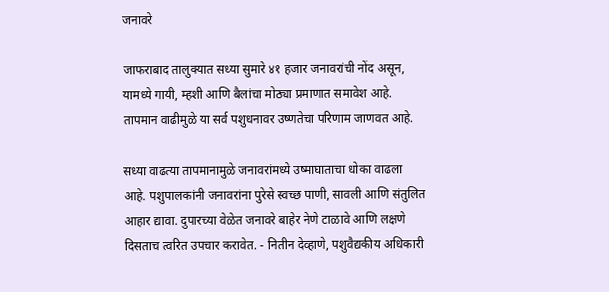जनावरे

जाफराबाद तालुक्यात सध्या सुमारे ४१ हजार जनावरांची नोंद असून, यामध्ये गायी, म्हशी आणि बैलांचा मोठ्या प्रमाणात समावेश आहे. तापमान वाढीमुळे या सर्व पशुधनावर उष्णतेचा परिणाम जाणवत आहे.

सध्या वाढत्या तापमानामुळे जनावरांमध्ये उष्माघाताचा धोका वाढला आहे. पशुपालकांनी जनावरांना पुरेसे स्वच्छ पाणी, सावली आणि संतुलित आहार द्यावा. दुपारच्या वेळेत जनावरे बाहेर नेणे टाळावे आणि लक्षणे दिसताच त्वरित उपचार करावेत. - नितीन देव्हाणे, पशुवैद्यकीय अधिकारी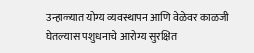उन्हाळ्यात योग्य व्यवस्थापन आणि वेळेवर काळजी घेतल्यास पशुधनाचे आरोग्य सुरक्षित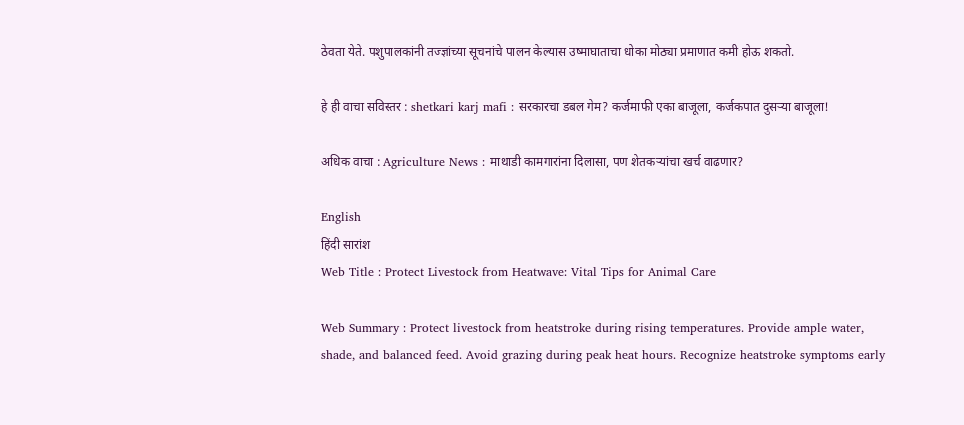ठेवता येते. पशुपालकांनी तज्ज्ञांच्या सूचनांचे पालन केल्यास उष्माघाताचा धोका मोठ्या प्रमाणात कमी होऊ शकतो.

हे ही वाचा सविस्तर : shetkari karj mafi : सरकारचा डबल गेम? कर्जमाफी एका बाजूला, कर्जकपात दुसऱ्या बाजूला!

अधिक वाचा : Agriculture News : माथाडी कामगारांना दिलासा, पण शेतकऱ्यांचा खर्च वाढणार?

English
हिंदी सारांश
Web Title : Protect Livestock from Heatwave: Vital Tips for Animal Care

Web Summary : Protect livestock from heatstroke during rising temperatures. Provide ample water, shade, and balanced feed. Avoid grazing during peak heat hours. Recognize heatstroke symptoms early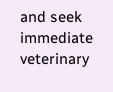and seek immediate veterinary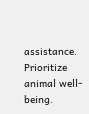assistance. Prioritize animal well-being.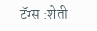टॅग्स :शेती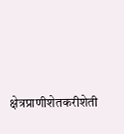क्षेत्रप्राणीशेतकरीशेती